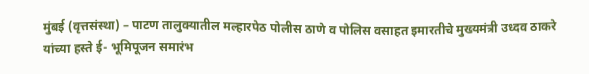मुंबई (वृत्तसंस्था) – पाटण तालुक्यातील मल्हारपेठ पोलीस ठाणे व पोलिस वसाहत इमारतीचे मुख्यमंत्री उध्दव ठाकरे यांच्या हस्ते ई- भूमिपूजन समारंभ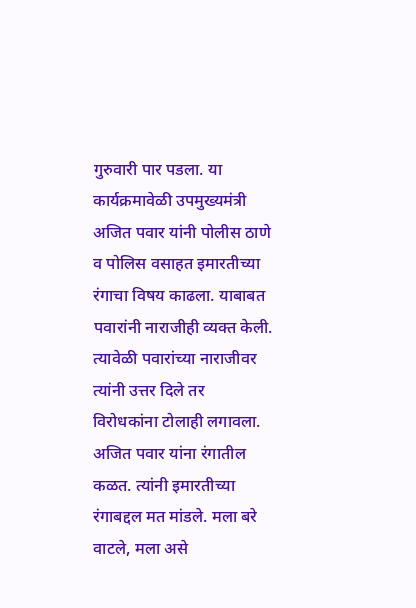गुरुवारी पार पडला. या कार्यक्रमावेळी उपमुख्यमंत्री अजित पवार यांनी पोलीस ठाणे व पोलिस वसाहत इमारतीच्या रंगाचा विषय काढला. याबाबत पवारांनी नाराजीही व्यक्त केली. त्यावेळी पवारांच्या नाराजीवर त्यांनी उत्तर दिले तर विरोधकांना टोलाही लगावला. अजित पवार यांना रंगातील कळत. त्यांनी इमारतीच्या रंगाबद्दल मत मांडले. मला बरे वाटले, मला असे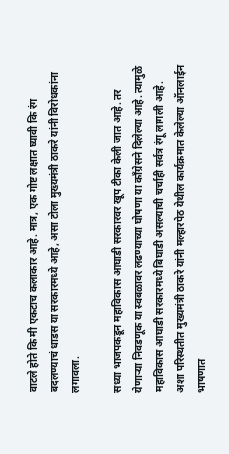वाटले होते कि मी एकटाच कलाकार आहे. मात्र, एक गोष्ट लक्षात घ्यावी कि रंग बदलण्याचं धाडस या सरकारमध्ये आहे, असा टोला मुख्यमंत्री ठाकरे यांनी विरोधकांना लगावला.

सध्या भाजपकडून महाविकास आघाडी सरकारवर खूप टीका केली जात आहे. तर येणाऱ्या निवडणूक या स्वबळावर लढण्याच्या घोषणा या काँग्रेसने दिलेल्या आहे. त्यामुळे महाविकास आघाडी सरकारमध्ये बिघाडी असल्याची चर्चाही सर्वत्र रंगू लागली आहे. अशा परिस्थतीत मुख्यमंत्री ठाकरे यांनी मल्हारपेठ येथील कार्यक्रमात केलेल्या ऑनलाईन भाषणात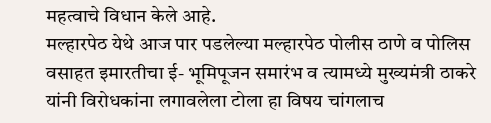महत्वाचे विधान केले आहे.
मल्हारपेठ येथे आज पार पडलेल्या मल्हारपेठ पोलीस ठाणे व पोलिस वसाहत इमारतीचा ई- भूमिपूजन समारंभ व त्यामध्ये मुख्यमंत्री ठाकरे यांनी विरोधकांना लगावलेला टोला हा विषय चांगलाच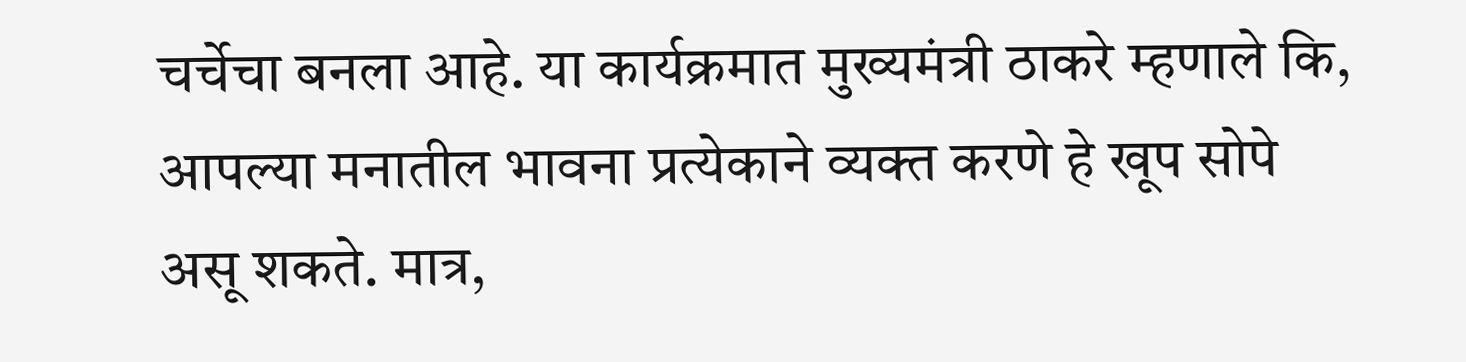चर्चेचा बनला आहे. या कार्यक्रमात मुख्यमंत्री ठाकरे म्हणाले कि, आपल्या मनातील भावना प्रत्येकाने व्यक्त करणे हे खूप सोपे असू शकते. मात्र,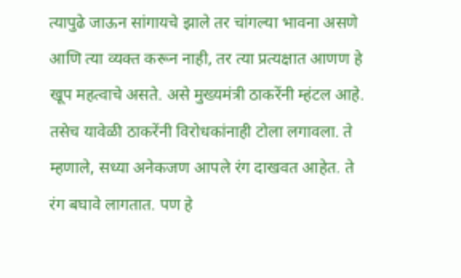त्यापुढे जाऊन सांगायचे झाले तर चांगल्या भावना असणे आणि त्या व्यक्त करून नाही, तर त्या प्रत्यक्षात आणण हे खूप महत्वाचे असते. असे मुख्यमंत्री ठाकरेंनी म्हंटल आहे.
तसेच यावेळी ठाकरेंनी विरोधकांनाही टोला लगावला. ते म्हणाले, सध्या अनेकजण आपले रंग दाखवत आहेत. ते रंग बघावे लागतात. पण हे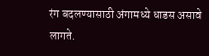रंग बदलण्यासाठी अंगामध्ये धाडस असावे लागते.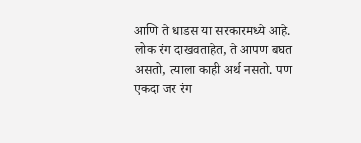आणि ते धाडस या सरकारमध्ये आहे. लोक रंग दाखवताहेत, ते आपण बघत असतो, त्याला काही अर्थ नसतो. पण एकदा जर रंग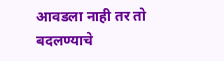आवडला नाही तर तो बदलण्याचे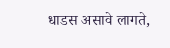धाडस असावे लागते,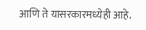आणि ते यासरकारमध्येही आहे.